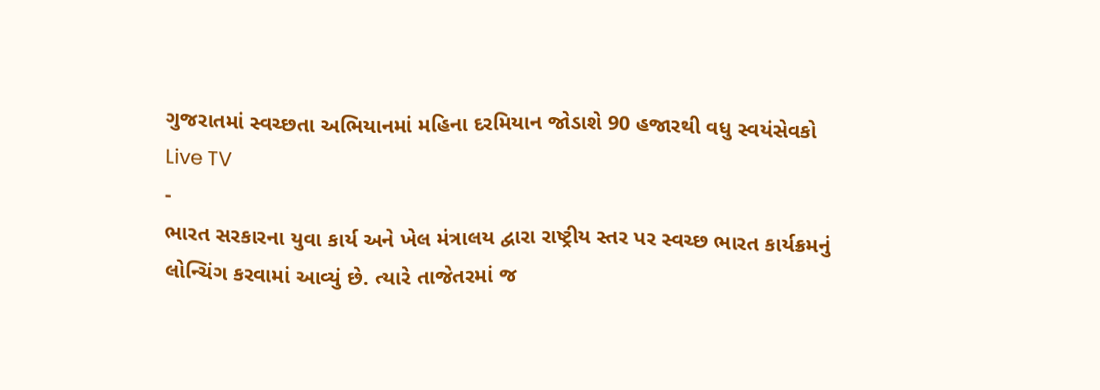ગુજરાતમાં સ્વચ્છતા અભિયાનમાં મહિના દરમિયાન જોડાશે 90 હજારથી વધુ સ્વયંસેવકો
Live TV
-
ભારત સરકારના યુવા કાર્ય અને ખેલ મંત્રાલય દ્વારા રાષ્ટ્રીય સ્તર પર સ્વચ્છ ભારત કાર્યક્રમનું લોન્ચિંગ કરવામાં આવ્યું છે. ત્યારે તાજેતરમાં જ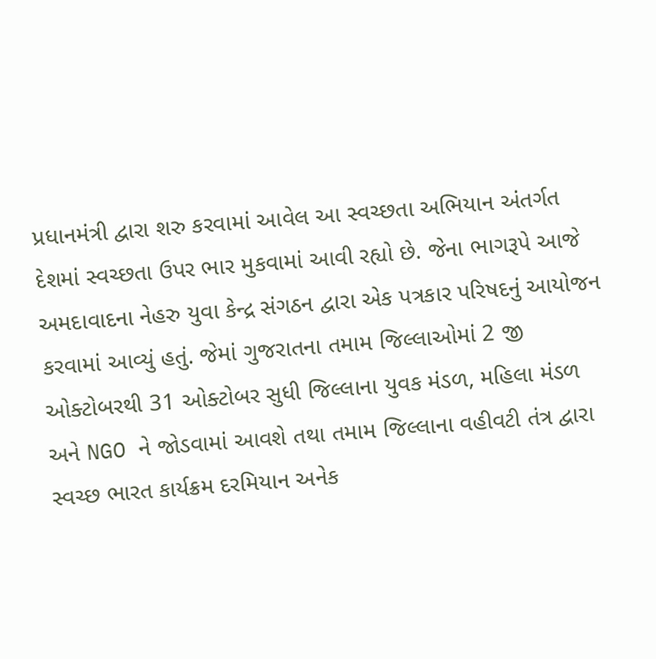પ્રધાનમંત્રી દ્વારા શરુ કરવામાં આવેલ આ સ્વચ્છતા અભિયાન અંતર્ગત દેશમાં સ્વચ્છતા ઉપર ભાર મુકવામાં આવી રહ્યો છે. જેના ભાગરૂપે આજે અમદાવાદના નેહરુ યુવા કેન્દ્ર સંગઠન દ્વારા એક પત્રકાર પરિષદનું આયોજન કરવામાં આવ્યું હતું. જેમાં ગુજરાતના તમામ જિલ્લાઓમાં 2 જી ઓક્ટોબરથી 31 ઓક્ટોબર સુધી જિલ્લાના યુવક મંડળ, મહિલા મંડળ અને NGO ને જોડવામાં આવશે તથા તમામ જિલ્લાના વહીવટી તંત્ર દ્વારા સ્વચ્છ ભારત કાર્યક્રમ દરમિયાન અનેક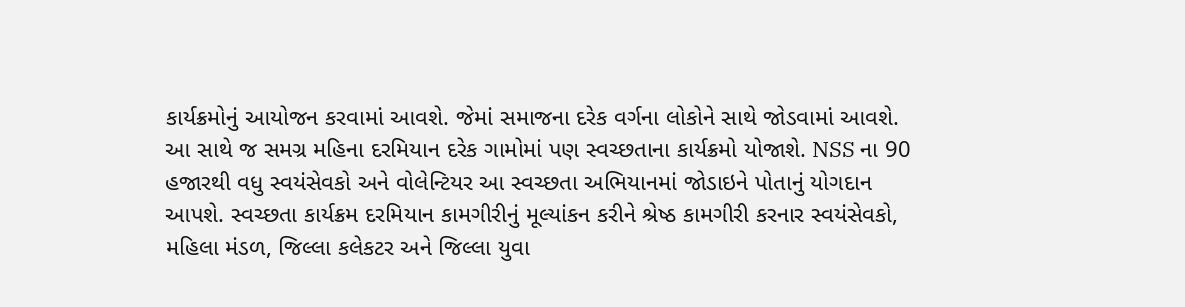કાર્યક્રમોનું આયોજન કરવામાં આવશે. જેમાં સમાજના દરેક વર્ગના લોકોને સાથે જોડવામાં આવશે. આ સાથે જ સમગ્ર મહિના દરમિયાન દરેક ગામોમાં પણ સ્વચ્છતાના કાર્યક્રમો યોજાશે. NSS ના 90 હજારથી વધુ સ્વયંસેવકો અને વોલેન્ટિયર આ સ્વચ્છતા અભિયાનમાં જોડાઇને પોતાનું યોગદાન આપશે. સ્વચ્છતા કાર્યક્રમ દરમિયાન કામગીરીનું મૂલ્યાંકન કરીને શ્રેષ્ઠ કામગીરી કરનાર સ્વયંસેવકો, મહિલા મંડળ, જિલ્લા કલેકટર અને જિલ્લા યુવા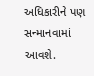અધિકારીને પણ સન્માનવામાં આવશે.